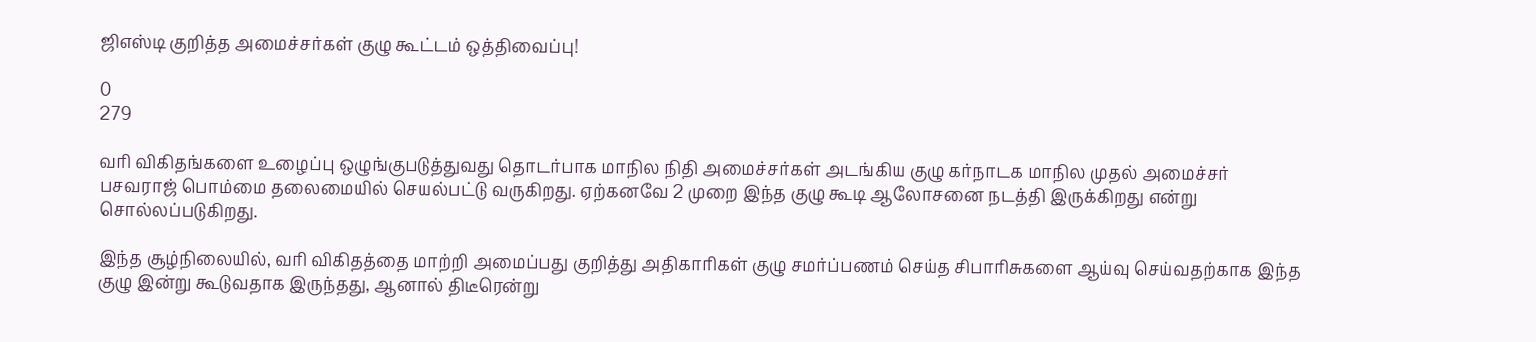ஜிஎஸ்டி குறித்த அமைச்சர்கள் குழு கூட்டம் ஒத்திவைப்பு!

0
279

வரி விகிதங்களை உழைப்பு ஒழுங்குபடுத்துவது தொடர்பாக மாநில நிதி அமைச்சர்கள் அடங்கிய குழு கர்நாடக மாநில முதல் அமைச்சர் பசவராஜ் பொம்மை தலைமையில் செயல்பட்டு வருகிறது. ஏற்கனவே 2 முறை இந்த குழு கூடி ஆலோசனை நடத்தி இருக்கிறது என்று சொல்லப்படுகிறது.

இந்த சூழ்நிலையில், வரி விகிதத்தை மாற்றி அமைப்பது குறித்து அதிகாரிகள் குழு சமர்ப்பணம் செய்த சிபாரிசுகளை ஆய்வு செய்வதற்காக இந்த குழு இன்று கூடுவதாக இருந்தது, ஆனால் திடீரென்று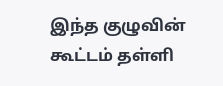இந்த குழுவின் கூட்டம் தள்ளி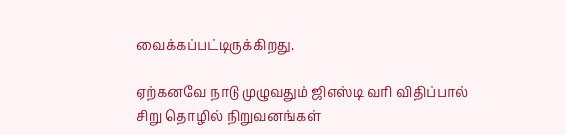வைக்கப்பட்டிருக்கிறது.

ஏற்கனவே நாடு முழுவதும் ஜிஎஸ்டி வரி விதிப்பால் சிறு தொழில் நிறுவனங்கள்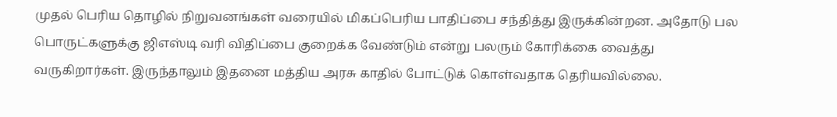முதல் பெரிய தொழில் நிறுவனங்கள் வரையில் மிகப்பெரிய பாதிப்பை சந்தித்து இருக்கின்றன. அதோடு பல பொருட்களுக்கு ஜிஎஸ்டி வரி விதிப்பை குறைக்க வேண்டும் என்று பலரும் கோரிக்கை வைத்து வருகிறார்கள். இருந்தாலும் இதனை மத்திய அரசு காதில் போட்டுக் கொள்வதாக தெரியவில்லை.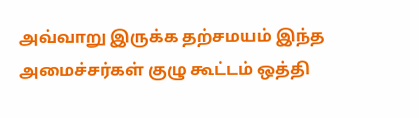அவ்வாறு இருக்க தற்சமயம் இந்த அமைச்சர்கள் குழு கூட்டம் ஒத்தி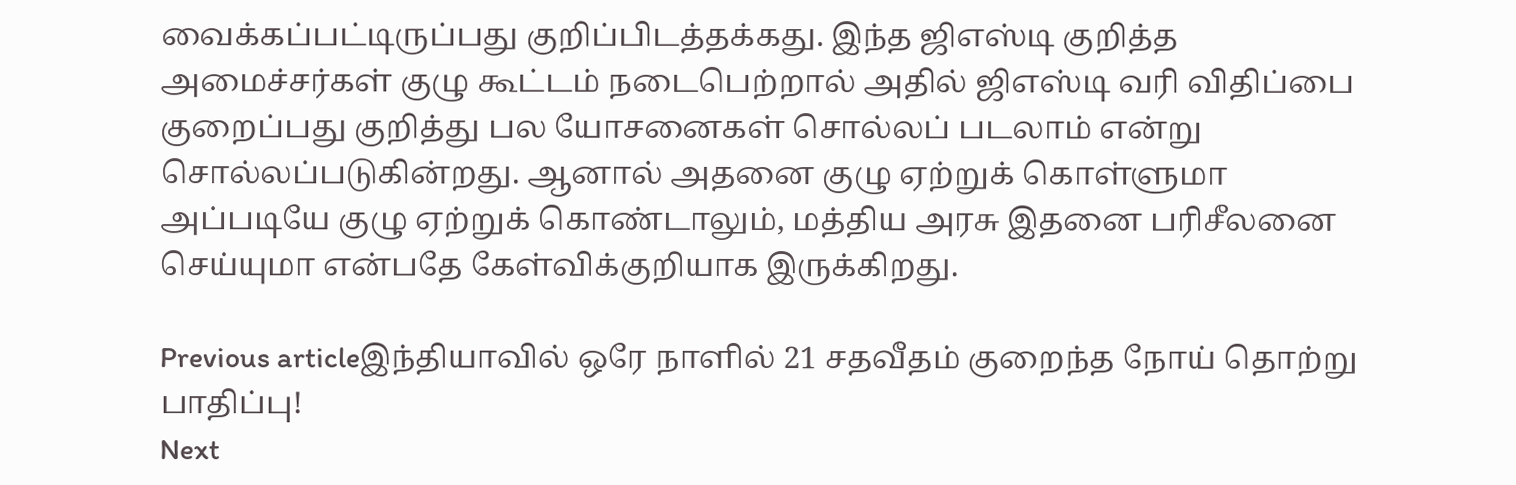வைக்கப்பட்டிருப்பது குறிப்பிடத்தக்கது. இந்த ஜிஎஸ்டி குறித்த அமைச்சர்கள் குழு கூட்டம் நடைபெற்றால் அதில் ஜிஎஸ்டி வரி விதிப்பை குறைப்பது குறித்து பல யோசனைகள் சொல்லப் படலாம் என்று சொல்லப்படுகின்றது. ஆனால் அதனை குழு ஏற்றுக் கொள்ளுமா அப்படியே குழு ஏற்றுக் கொண்டாலும், மத்திய அரசு இதனை பரிசீலனை செய்யுமா என்பதே கேள்விக்குறியாக இருக்கிறது.

Previous articleஇந்தியாவில் ஒரே நாளில் 21 சதவீதம் குறைந்த நோய் தொற்று பாதிப்பு!
Next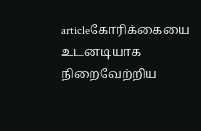articleகோரிக்கையை உடனடியாக நிறைவேற்றிய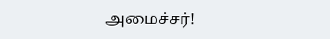அமைச்சர்!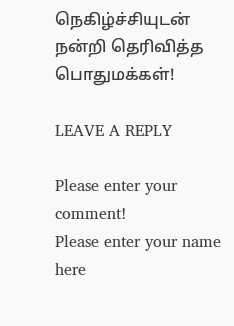நெகிழ்ச்சியுடன் நன்றி தெரிவித்த பொதுமக்கள்!

LEAVE A REPLY

Please enter your comment!
Please enter your name here